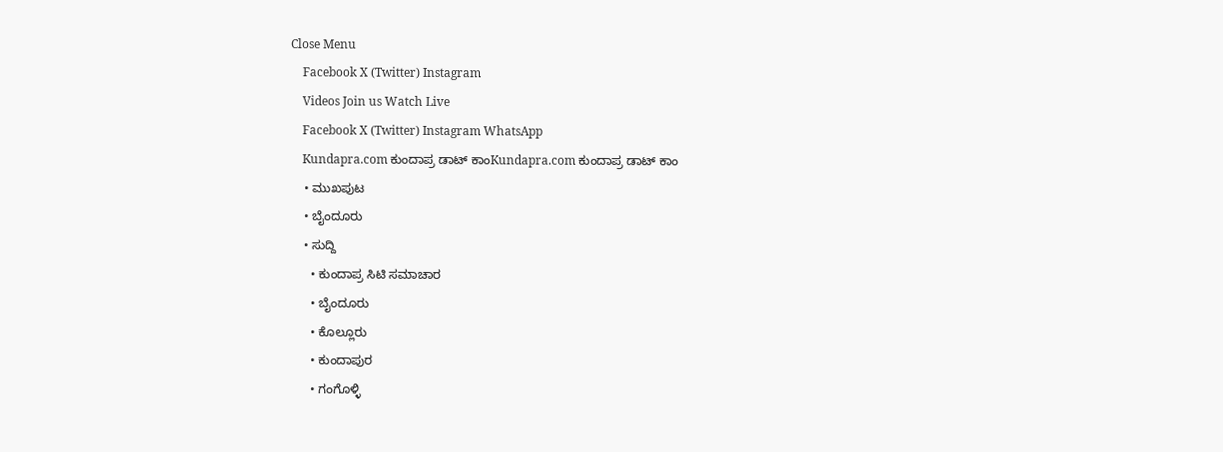Close Menu
    Facebook X (Twitter) Instagram
    Videos Join us Watch Live
    Facebook X (Twitter) Instagram WhatsApp
    Kundapra.com ಕುಂದಾಪ್ರ ಡಾಟ್ ಕಾಂKundapra.com ಕುಂದಾಪ್ರ ಡಾಟ್ ಕಾಂ
    • ಮುಖಪುಟ
    • ಬೈಂದೂರು
    • ಸುದ್ದಿ
      • ಕುಂದಾಪ್ರ ಸಿಟಿ ಸಮಾಚಾರ
      • ಬೈಂದೂರು
      • ಕೊಲ್ಲೂರು
      • ಕುಂದಾಪುರ
      • ಗಂಗೊಳ್ಳಿ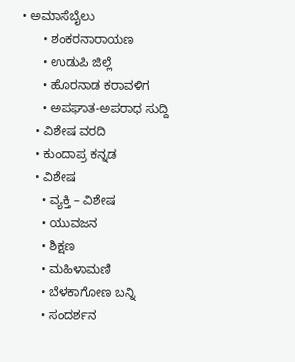• ಅಮಾಸೆಬೈಲು
      • ಶಂಕರನಾರಾಯಣ
      • ಉಡುಪಿ ಜಿಲ್ಲೆ
      • ಹೊರನಾಡ ಕರಾವಳಿಗ
      • ಅಪಘಾತ-ಅಪರಾಧ ಸುದ್ದಿ
    • ವಿಶೇಷ ವರದಿ
    • ಕುಂದಾಪ್ರ ಕನ್ನಡ
    • ವಿಶೇಷ
      • ವ್ಯಕ್ತಿ – ವಿಶೇಷ
      • ಯುವಜನ
      • ಶಿಕ್ಷಣ
      • ಮಹಿಳಾಮಣಿ
      • ಬೆಳಕಾಗೋಣ ಬನ್ನಿ
      • ಸಂದರ್ಶನ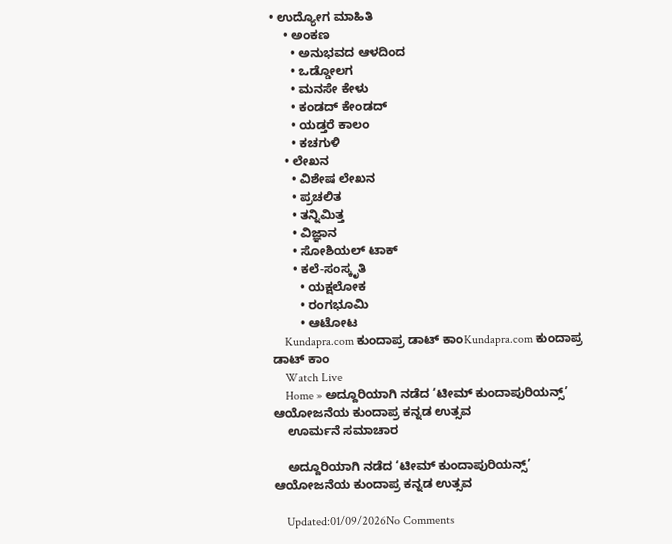• ಉದ್ಯೋಗ ಮಾಹಿತಿ
    • ಅಂಕಣ
      • ಅನುಭವದ ಆಳದಿಂದ
      • ಒಡ್ಡೋಲಗ
      • ಮನಸೇ ಕೇಳು
      • ಕಂಡದ್ ಕೇಂಡದ್
      • ಯಡ್ತರೆ ಕಾಲಂ
      • ಕಚಗುಳಿ
    • ಲೇಖನ
      • ವಿಶೇಷ ಲೇಖನ
      • ಪ್ರಚಲಿತ
      • ತನ್ನಿಮಿತ್ತ
      • ವಿಜ್ಞಾನ
      • ಸೋಶಿಯಲ್ ಟಾಕ್
      • ಕಲೆ-ಸಂಸ್ಕೃತಿ
        • ಯಕ್ಷಲೋಕ
        • ರಂಗಭೂಮಿ
        • ಆಟೋಟ
    Kundapra.com ಕುಂದಾಪ್ರ ಡಾಟ್ ಕಾಂKundapra.com ಕುಂದಾಪ್ರ ಡಾಟ್ ಕಾಂ
    Watch Live
    Home » ಅದ್ದೂರಿಯಾಗಿ ನಡೆದ ‘ಟೀಮ್ ಕುಂದಾಪುರಿಯನ್ಸ್’ ಆಯೋಜನೆಯ ಕುಂದಾಪ್ರ ಕನ್ನಡ ಉತ್ಸವ
    ಊರ್ಮನೆ ಸಮಾಚಾರ

    ಅದ್ದೂರಿಯಾಗಿ ನಡೆದ ‘ಟೀಮ್ ಕುಂದಾಪುರಿಯನ್ಸ್’ ಆಯೋಜನೆಯ ಕುಂದಾಪ್ರ ಕನ್ನಡ ಉತ್ಸವ

    Updated:01/09/2026No Comments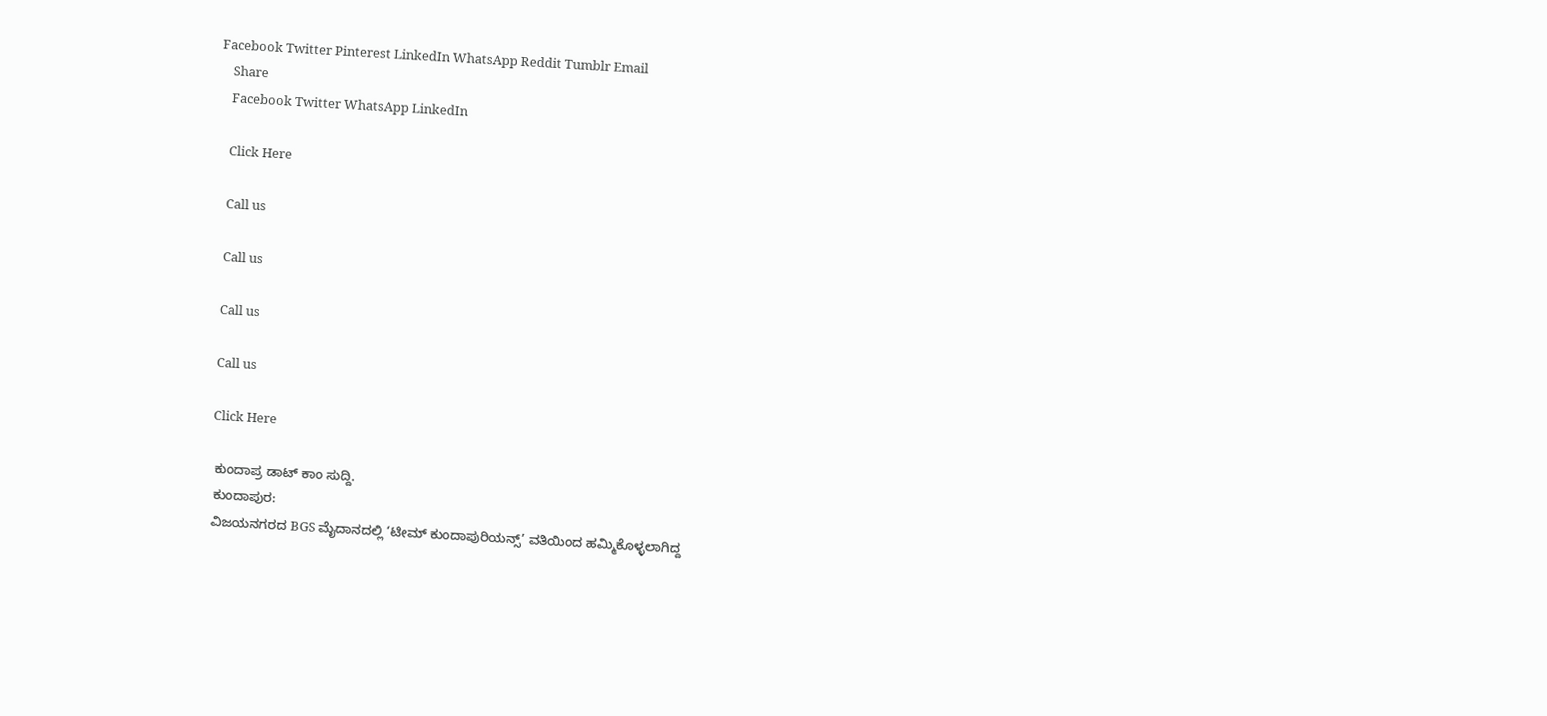Facebook Twitter Pinterest LinkedIn WhatsApp Reddit Tumblr Email
    Share
    Facebook Twitter WhatsApp LinkedIn

    Click Here

    Call us

    Call us

    Call us

    Call us

    Click Here

    ಕುಂದಾಪ್ರ ಡಾಟ್‌ ಕಾಂ ಸುದ್ದಿ.
    ಕುಂದಾಪುರ:
    ವಿಜಯನಗರದ BGS ಮೈದಾನದಲ್ಲಿ ‘ಟೀಮ್ ಕುಂದಾಪುರಿಯನ್ಸ್’ ವತಿಯಿಂದ ಹಮ್ಮಿಕೊಳ್ಳಲಾಗಿದ್ದ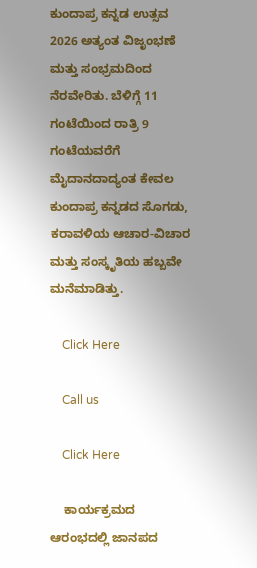ಕುಂದಾಪ್ರ ಕನ್ನಡ ಉತ್ಸವ 2026 ಅತ್ಯಂತ ವಿಜೃಂಭಣೆ ಮತ್ತು ಸಂಭ್ರಮದಿಂದ ನೆರವೇರಿತು. ಬೆಳಿಗ್ಗೆ 11 ಗಂಟೆಯಿಂದ ರಾತ್ರಿ 9 ಗಂಟೆಯವರೆಗೆ ಮೈದಾನದಾದ್ಯಂತ ಕೇವಲ ಕುಂದಾಪ್ರ ಕನ್ನಡದ ಸೊಗಡು, ಕರಾವಳಿಯ ಆಚಾರ-ವಿಚಾರ ಮತ್ತು ಸಂಸ್ಕೃತಿಯ ಹಬ್ಬವೇ ಮನೆಮಾಡಿತ್ತು.

    Click Here

    Call us

    Click Here

    ಕಾರ್ಯಕ್ರಮದ ಆರಂಭದಲ್ಲಿ ಜಾನಪದ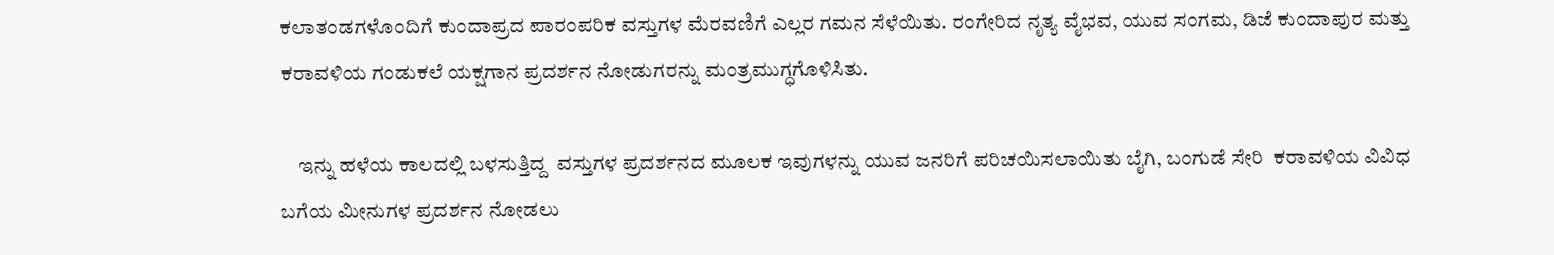ಕಲಾತಂಡಗಳೊಂದಿಗೆ ಕುಂದಾಪ್ರದ ಪಾರಂಪರಿಕ ವಸ್ತುಗಳ ಮೆರವಣಿಗೆ ಎಲ್ಲರ ಗಮನ ಸೆಳೆಯಿತು. ರಂಗೇರಿದ ನೃತ್ಯ ವೈಭವ, ಯುವ ಸಂಗಮ, ಡಿಜೆ ಕುಂದಾಪುರ ಮತ್ತು ಕರಾವಳಿಯ ಗಂಡುಕಲೆ ಯಕ್ಷಗಾನ ಪ್ರದರ್ಶನ ನೋಡುಗರನ್ನು ಮಂತ್ರಮುಗ್ಧಗೊಳಿಸಿತು.

    ಇನ್ನು ಹಳೆಯ ಕಾಲದಲ್ಲಿ ಬಳಸುತ್ತಿದ್ದ  ವಸ್ತುಗಳ ಪ್ರದರ್ಶನದ ಮೂಲಕ ಇವುಗಳನ್ನು ಯುವ ಜನರಿಗೆ ಪರಿಚಯಿಸಲಾಯಿತು ಬೈಗಿ, ಬಂಗುಡೆ ಸೇರಿ  ಕರಾವಳಿಯ ವಿವಿಧ ಬಗೆಯ ಮೀನುಗಳ ಪ್ರದರ್ಶನ ನೋಡಲು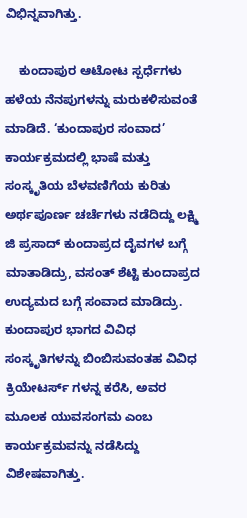ವಿಭಿನ್ನವಾಗಿತ್ತು.

    ಕುಂದಾಪುರ ಆಟೋಟ ಸ್ಪರ್ಧೆಗಳು ಹಳೆಯ ನೆನಪುಗಳನ್ನು ಮರುಕಳಿಸುವಂತೆ ಮಾಡಿದೆ. ‘ಕುಂದಾಪುರ ಸಂವಾದ’ ಕಾರ್ಯಕ್ರಮದಲ್ಲಿ ಭಾಷೆ ಮತ್ತು ಸಂಸ್ಕೃತಿಯ ಬೆಳವಣಿಗೆಯ ಕುರಿತು ಅರ್ಥಪೂರ್ಣ ಚರ್ಚೆಗಳು ನಡೆದಿದ್ದು ಲಕ್ಷ್ಮಿ ಜಿ ಪ್ರಸಾದ್ ಕುಂದಾಪ್ರದ ದೈವಗಳ ಬಗ್ಗೆ ಮಾತಾಡಿದ್ರು, ವಸಂತ್ ಶೆಟ್ಟಿ ಕುಂದಾಪ್ರದ ಉದ್ಯಮದ ಬಗ್ಗೆ ಸಂವಾದ ಮಾಡಿದ್ರು. ಕುಂದಾಪುರ ಭಾಗದ ವಿವಿಧ ಸಂಸ್ಕೃತಿಗಳನ್ನು ಬಿಂಬಿಸುವಂತಹ ವಿವಿಧ ಕ್ರಿಯೇಟರ್ಸ್ ಗಳನ್ನ ಕರೆಸಿ, ಅವರ ಮೂಲಕ ಯುವಸಂಗಮ ಎಂಬ ಕಾರ್ಯಕ್ರಮವನ್ನು ನಡೆಸಿದ್ದು ವಿಶೇಷವಾಗಿತ್ತು.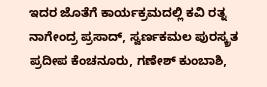ಇದರ ಜೊತೆಗೆ ಕಾರ್ಯಕ್ರಮದಲ್ಲಿ ಕವಿ ರತ್ನ ನಾಗೇಂದ್ರ ಪ್ರಸಾದ್, ಸ್ವರ್ಣಕಮಲ ಪುರಸ್ಕ್ರತ ಪ್ರದೀಪ ಕೆಂಚನೂರು, ಗಣೇಶ್ ಕುಂಬಾಶಿ,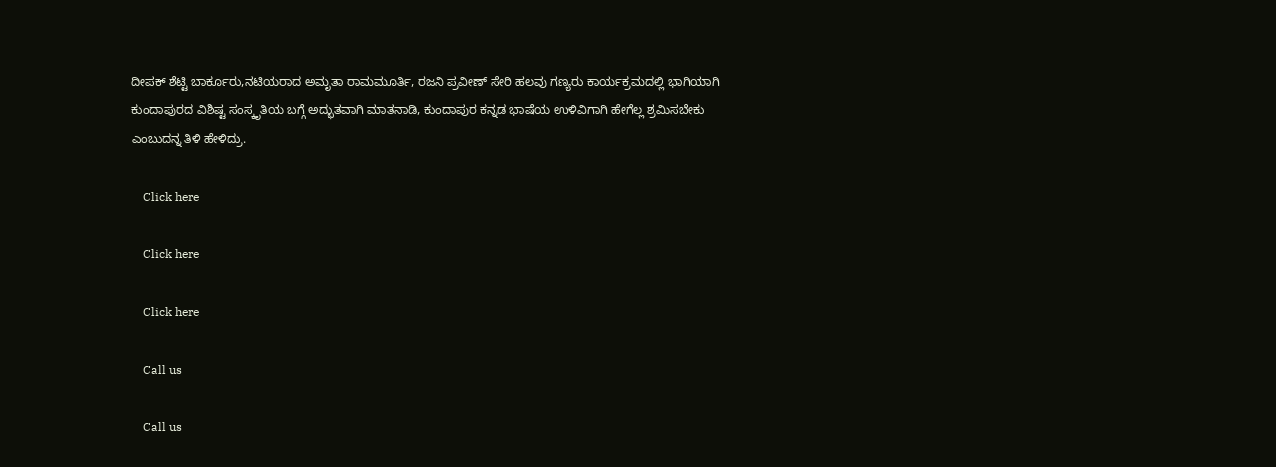ದೀಪಕ್ ಶೆಟ್ಟಿ ಬಾರ್ಕೂರು,ನಟಿಯರಾದ ಅಮೃತಾ ರಾಮಮೂರ್ತಿ, ರಜನಿ ಪ್ರವೀಣ್ ಸೇರಿ ಹಲವು ಗಣ್ಯರು ಕಾರ್ಯಕ್ರಮದಲ್ಲಿ ಭಾಗಿಯಾಗಿ ಕುಂದಾಪುರದ ವಿಶಿಷ್ಟ ಸಂಸ್ಕೃತಿಯ ಬಗ್ಗೆ ಅದ್ಭುತವಾಗಿ ಮಾತನಾಡಿ, ಕುಂದಾಪುರ ಕನ್ನಡ ಭಾಷೆಯ ಉಳಿವಿಗಾಗಿ ಹೇಗೆಲ್ಲ ಶ್ರಮಿಸಬೇಕು ಎಂಬುದನ್ನ ತಿಳಿ ಹೇಳಿದ್ರು.

    Click here

    Click here

    Click here

    Call us

    Call us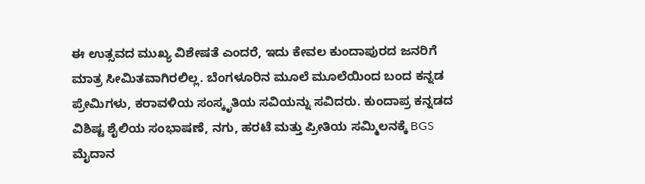ಈ ಉತ್ಸವದ ಮುಖ್ಯ ವಿಶೇಷತೆ ಎಂದರೆ, ಇದು ಕೇವಲ ಕುಂದಾಪುರದ ಜನರಿಗೆ ಮಾತ್ರ ಸೀಮಿತವಾಗಿರಲಿಲ್ಲ. ಬೆಂಗಳೂರಿನ ಮೂಲೆ ಮೂಲೆಯಿಂದ ಬಂದ ಕನ್ನಡ ಪ್ರೇಮಿಗಳು, ಕರಾವಳಿಯ ಸಂಸ್ಕೃತಿಯ ಸವಿಯನ್ನು ಸವಿದರು. ಕುಂದಾಪ್ರ ಕನ್ನಡದ ವಿಶಿಷ್ಟ ಶೈಲಿಯ ಸಂಭಾಷಣೆ, ನಗು, ಹರಟೆ ಮತ್ತು ಪ್ರೀತಿಯ ಸಮ್ಮಿಲನಕ್ಕೆ BGS ಮೈದಾನ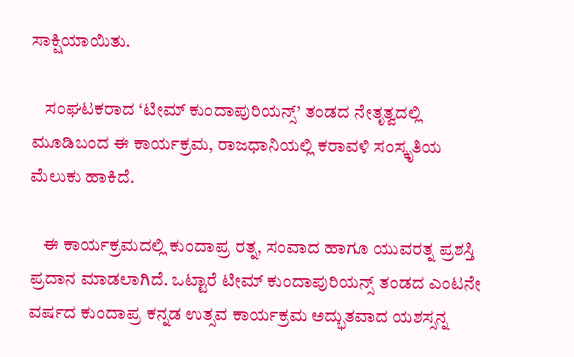ಸಾಕ್ಷಿಯಾಯಿತು.

    ಸಂಘಟಕರಾದ ‘ಟೀಮ್ ಕುಂದಾಪುರಿಯನ್ಸ್’ ತಂಡದ ನೇತೃತ್ವದಲ್ಲಿ ಮೂಡಿಬಂದ ಈ ಕಾರ್ಯಕ್ರಮ, ರಾಜಧಾನಿಯಲ್ಲಿ ಕರಾವಳಿ ಸಂಸ್ಕೃತಿಯ ಮೆಲುಕು ಹಾಕಿದೆ.

    ಈ ಕಾರ್ಯಕ್ರಮದಲ್ಲಿ ಕುಂದಾಪ್ರ ರತ್ನ, ಸಂವಾದ ಹಾಗೂ ಯುವರತ್ನ ಪ್ರಶಸ್ತಿ ಪ್ರದಾನ ಮಾಡಲಾಗಿದೆ. ಒಟ್ಟಾರೆ ಟೀಮ್ ಕುಂದಾಪುರಿಯನ್ಸ್ ತಂಡದ ಎಂಟನೇ ವರ್ಷದ ಕುಂದಾಪ್ರ ಕನ್ನಡ ಉತ್ಸವ ಕಾರ್ಯಕ್ರಮ ಅದ್ಭುತವಾದ ಯಶಸ್ಸನ್ನ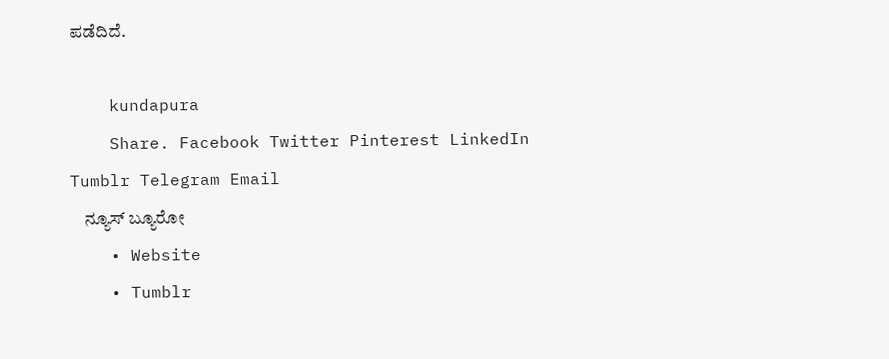ಪಡೆದಿದೆ.

    kundapura
    Share. Facebook Twitter Pinterest LinkedIn Tumblr Telegram Email
    ನ್ಯೂಸ್ ಬ್ಯೂರೋ
    • Website
    • Tumblr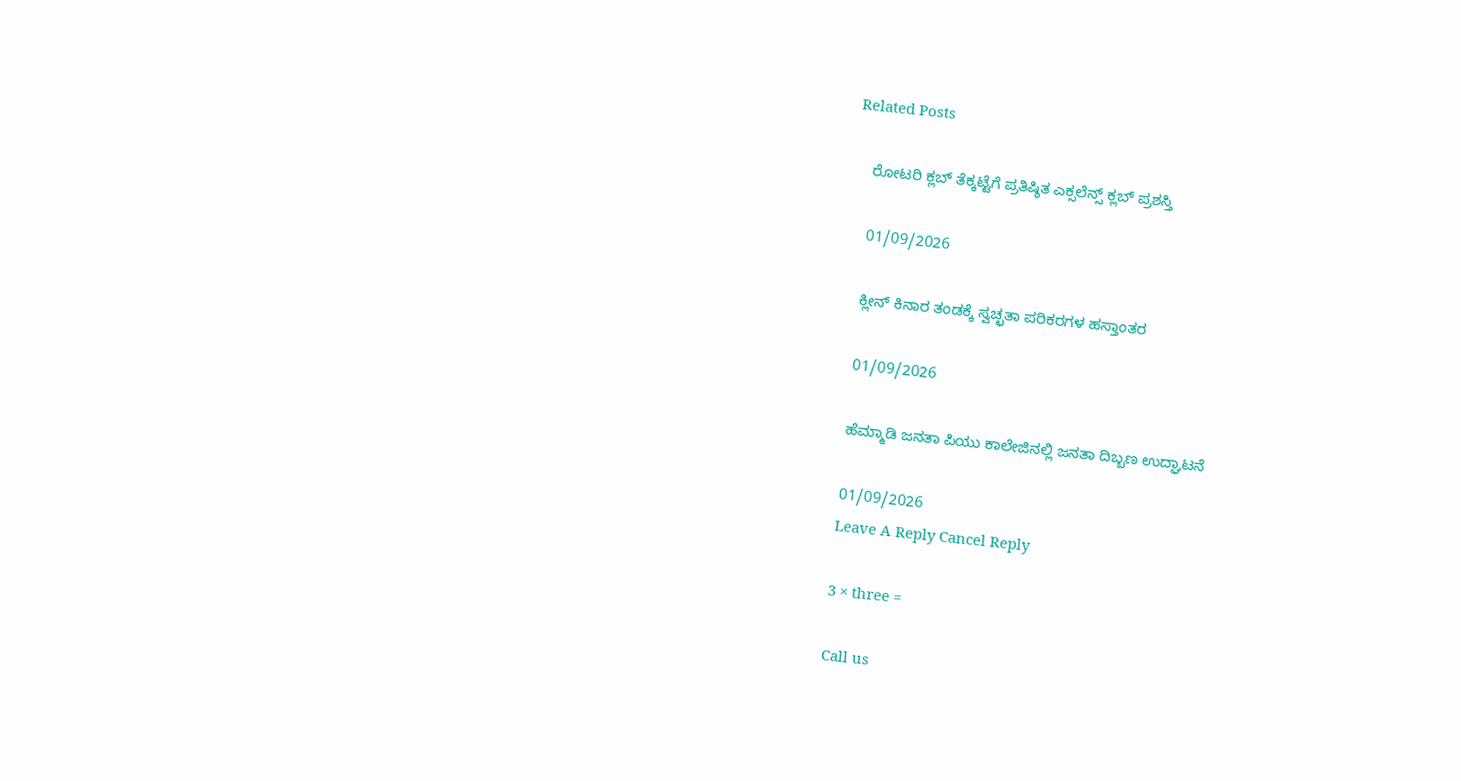Related Posts

    ರೋಟರಿ ಕ್ಲಬ್ ತೆಕ್ಕಟ್ಟೆಗೆ ಪ್ರತಿಷ್ಠಿತ ಎಕ್ಸಲೆನ್ಸ್ ಕ್ಲಬ್ ಪ್ರಶಸ್ತಿ

    01/09/2026

    ಕ್ಲೀನ್ ಕಿನಾರ ತಂಡಕ್ಕೆ ಸ್ವಚ್ಛತಾ ಪರಿಕರಗಳ ಹಸ್ತಾಂತರ

    01/09/2026

    ಹೆಮ್ಮಾಡಿ ಜನತಾ ಪಿಯು ಕಾಲೇಜಿನಲ್ಲಿ ಜನತಾ ದಿಬ್ಬಣ ಉದ್ಘಾಟನೆ

    01/09/2026
    Leave A Reply Cancel Reply

    3 × three =

    Call us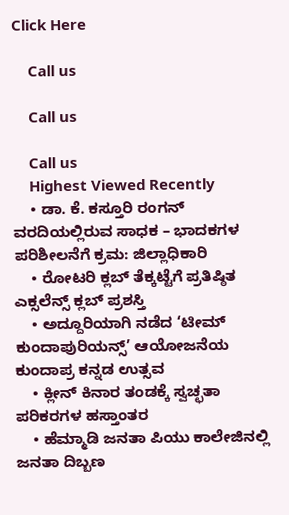Click Here

    Call us

    Call us

    Call us
    Highest Viewed Recently
    • ಡಾ. ಕೆ. ಕಸ್ತೂರಿ ರಂಗನ್ ವರದಿಯಲ್ಲಿರುವ ಸಾಧಕ – ಭಾದಕಗಳ ಪರಿಶೀಲನೆಗೆ ಕ್ರಮ: ಜಿಲ್ಲಾಧಿಕಾರಿ
    • ರೋಟರಿ ಕ್ಲಬ್ ತೆಕ್ಕಟ್ಟೆಗೆ ಪ್ರತಿಷ್ಠಿತ ಎಕ್ಸಲೆನ್ಸ್ ಕ್ಲಬ್ ಪ್ರಶಸ್ತಿ
    • ಅದ್ದೂರಿಯಾಗಿ ನಡೆದ ‘ಟೀಮ್ ಕುಂದಾಪುರಿಯನ್ಸ್’ ಆಯೋಜನೆಯ ಕುಂದಾಪ್ರ ಕನ್ನಡ ಉತ್ಸವ
    • ಕ್ಲೀನ್ ಕಿನಾರ ತಂಡಕ್ಕೆ ಸ್ವಚ್ಛತಾ ಪರಿಕರಗಳ ಹಸ್ತಾಂತರ
    • ಹೆಮ್ಮಾಡಿ ಜನತಾ ಪಿಯು ಕಾಲೇಜಿನಲ್ಲಿ ಜನತಾ ದಿಬ್ಬಣ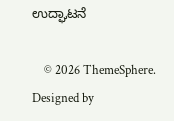ಉದ್ಘಾಟನೆ

    © 2026 ThemeSphere. Designed by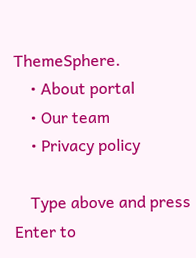ThemeSphere.
    • About portal
    • Our team
    • Privacy policy

    Type above and press Enter to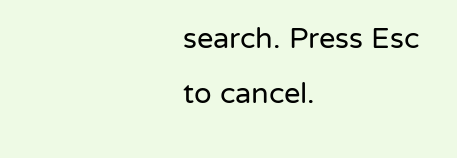search. Press Esc to cancel.